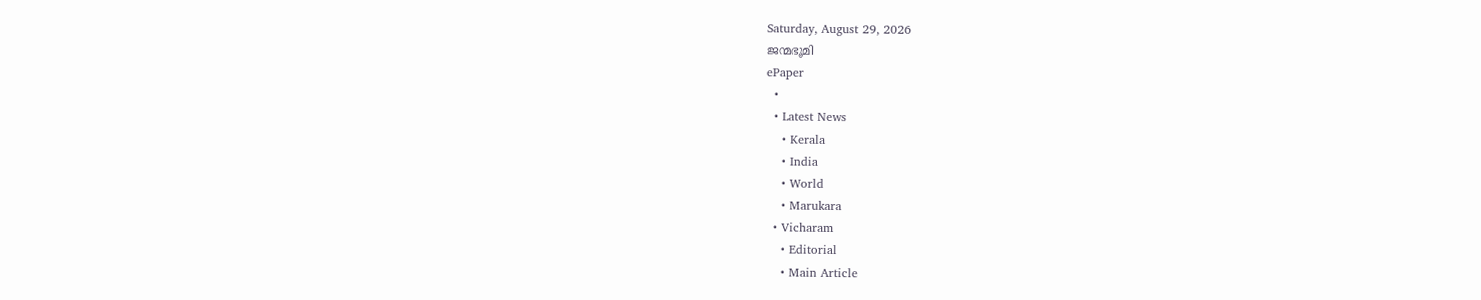Saturday, August 29, 2026
ജന്മഭൂമി
ePaper
  •
  • Latest News
    • Kerala
    • India
    • World
    • Marukara
  • Vicharam
    • Editorial
    • Main Article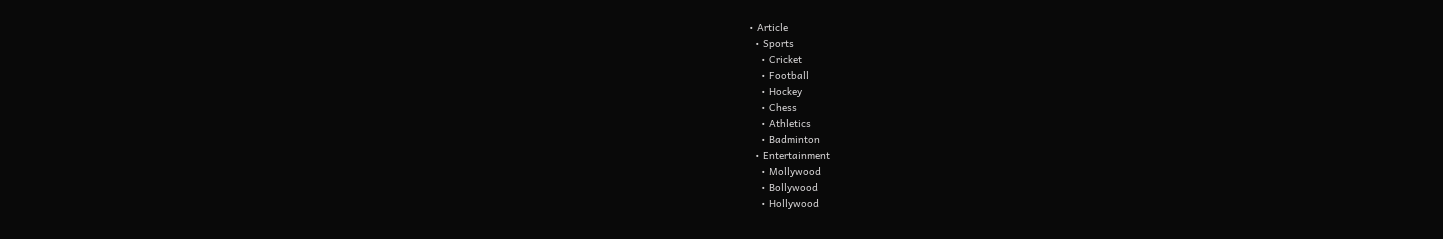• Article
  • Sports
    • Cricket
    • Football
    • Hockey
    • Chess
    • Athletics
    • Badminton
  • Entertainment
    • Mollywood
    • Bollywood
    • Hollywood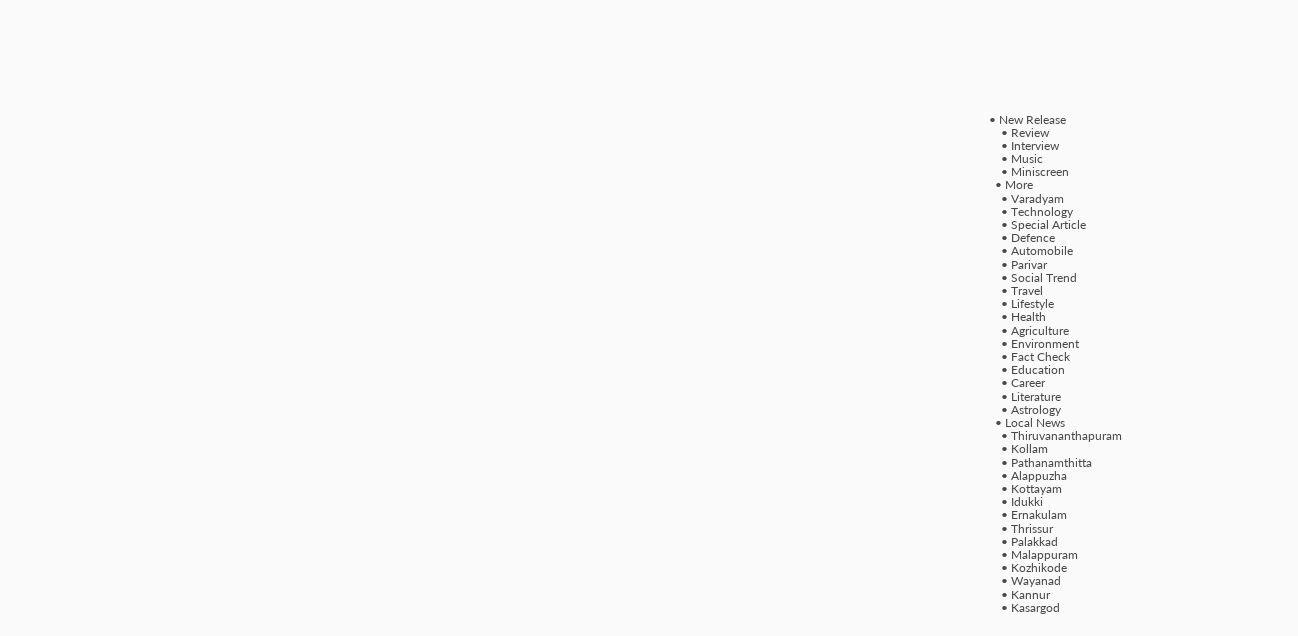• New Release
    • Review
    • Interview
    • Music
    • Miniscreen
  • More
    • Varadyam
    • Technology
    • Special Article
    • Defence
    • Automobile
    • Parivar
    • Social Trend
    • Travel
    • Lifestyle
    • Health
    • Agriculture
    • Environment
    • Fact Check
    • Education
    • Career
    • Literature
    • Astrology
  • Local News
    • Thiruvananthapuram
    • Kollam
    • Pathanamthitta
    • Alappuzha
    • Kottayam
    • Idukki
    • Ernakulam
    • Thrissur
    • Palakkad
    • Malappuram
    • Kozhikode
    • Wayanad
    • Kannur
    • Kasargod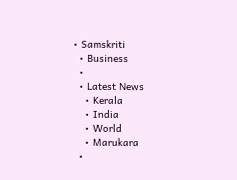• Samskriti
  • Business
  •
  • Latest News
    • Kerala
    • India
    • World
    • Marukara
  •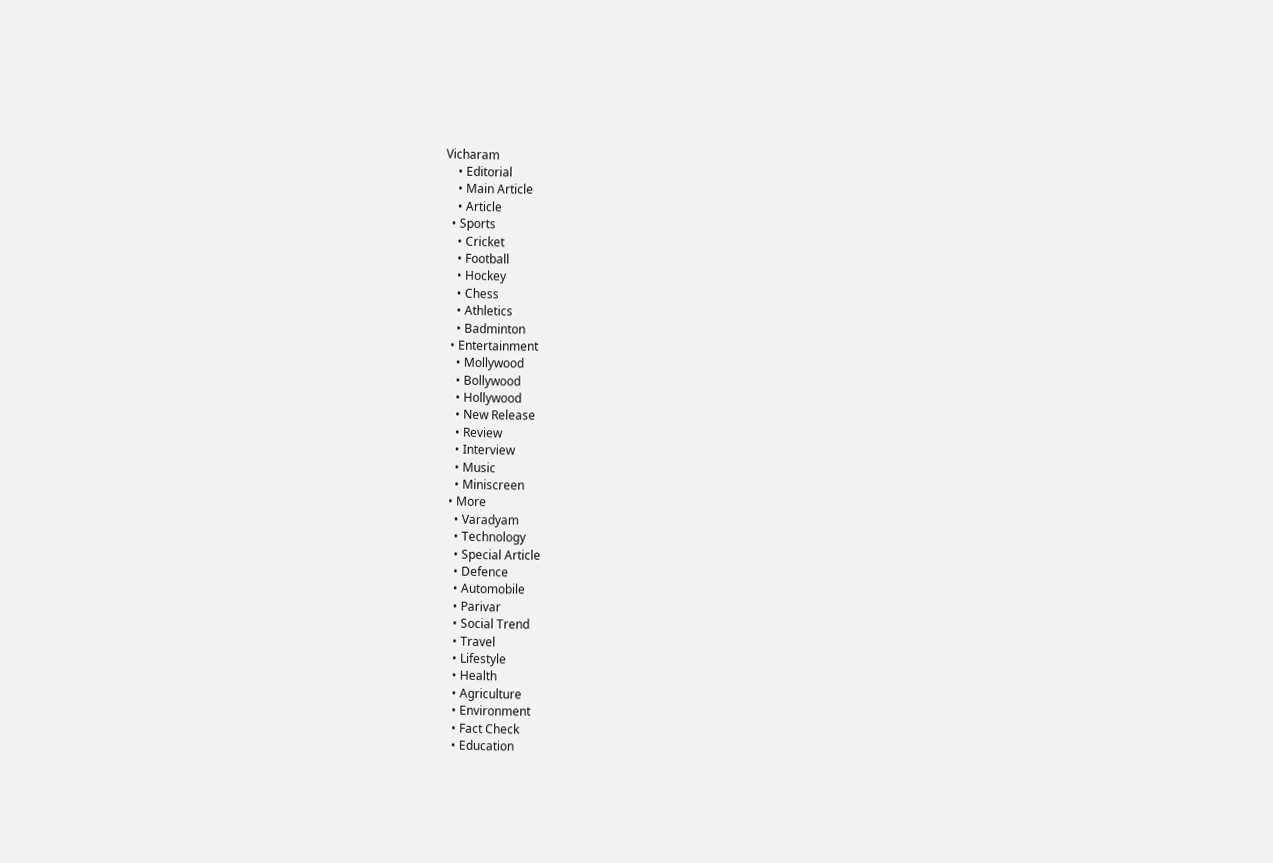Vicharam
    • Editorial
    • Main Article
    • Article
  • Sports
    • Cricket
    • Football
    • Hockey
    • Chess
    • Athletics
    • Badminton
  • Entertainment
    • Mollywood
    • Bollywood
    • Hollywood
    • New Release
    • Review
    • Interview
    • Music
    • Miniscreen
  • More
    • Varadyam
    • Technology
    • Special Article
    • Defence
    • Automobile
    • Parivar
    • Social Trend
    • Travel
    • Lifestyle
    • Health
    • Agriculture
    • Environment
    • Fact Check
    • Education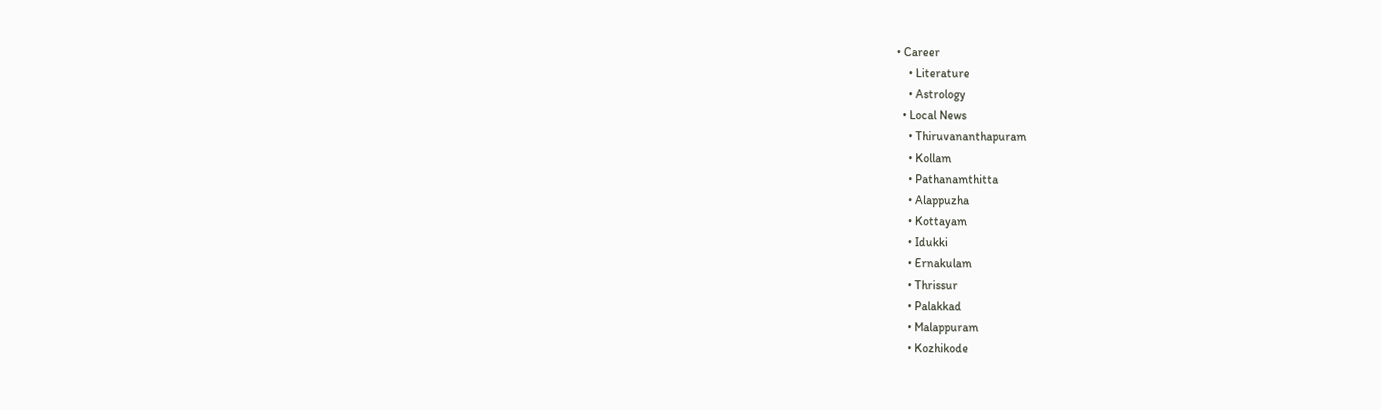• Career
    • Literature
    • Astrology
  • Local News
    • Thiruvananthapuram
    • Kollam
    • Pathanamthitta
    • Alappuzha
    • Kottayam
    • Idukki
    • Ernakulam
    • Thrissur
    • Palakkad
    • Malappuram
    • Kozhikode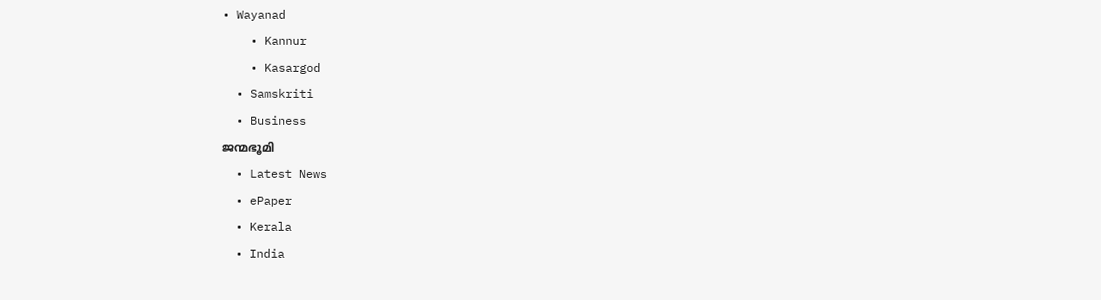• Wayanad
    • Kannur
    • Kasargod
  • Samskriti
  • Business
ജന്മഭൂമി
  • Latest News
  • ePaper
  • Kerala
  • India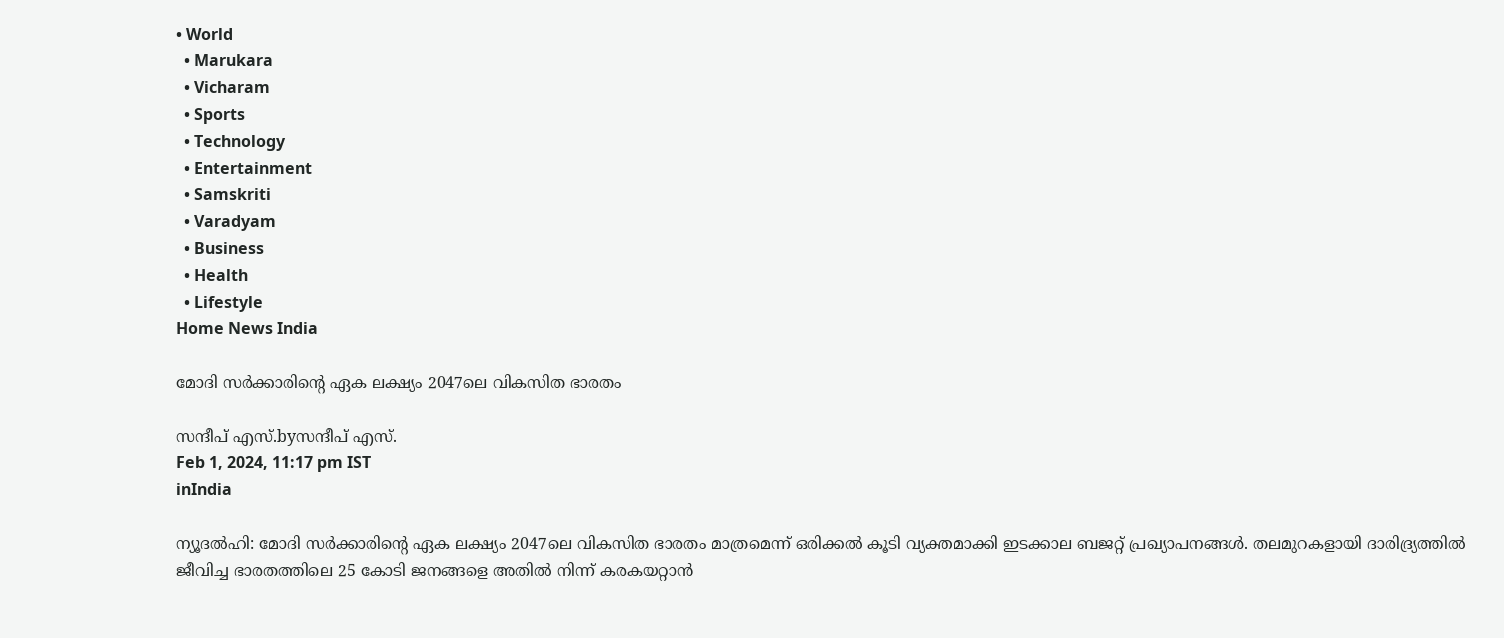• World
  • Marukara
  • Vicharam
  • Sports
  • Technology
  • Entertainment
  • Samskriti
  • Varadyam
  • Business
  • Health
  • Lifestyle
Home News India

മോദി സര്‍ക്കാരിന്റെ ഏക ലക്ഷ്യം 2047ലെ വികസിത ഭാരതം

സന്ദീപ്‌ എസ്.byസന്ദീപ്‌ എസ്.
Feb 1, 2024, 11:17 pm IST
inIndia

ന്യൂദല്‍ഹി: മോദി സര്‍ക്കാരിന്റെ ഏക ലക്ഷ്യം 2047ലെ വികസിത ഭാരതം മാത്രമെന്ന് ഒരിക്കല്‍ കൂടി വ്യക്തമാക്കി ഇടക്കാല ബജറ്റ് പ്രഖ്യാപനങ്ങള്‍. തലമുറകളായി ദാരിദ്ര്യത്തില്‍ ജീവിച്ച ഭാരതത്തിലെ 25 കോടി ജനങ്ങളെ അതില്‍ നിന്ന് കരകയറ്റാന്‍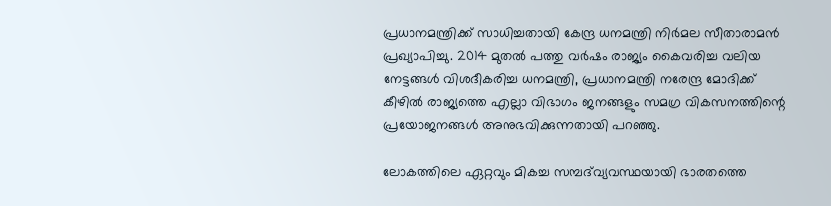പ്രധാനമന്ത്രിക്ക് സാധിച്ചതായി കേന്ദ്ര ധനമന്ത്രി നിര്‍മല സീതാരാമന്‍ പ്രഖ്യാപിച്ചു. 2014 മുതല്‍ പത്തു വര്‍ഷം രാജ്യം കൈവരിച്ച വലിയ നേട്ടങ്ങള്‍ വിശദീകരിച്ച ധനമന്ത്രി, പ്രധാനമന്ത്രി നരേന്ദ്ര മോദിക്ക് കീഴില്‍ രാജ്യത്തെ എല്ലാ വിഭാഗം ജനങ്ങളും സമഗ്ര വികസനത്തിന്റെ പ്രയോജനങ്ങള്‍ അനുഭവിക്കുന്നതായി പറഞ്ഞു.

ലോകത്തിലെ ഏറ്റവും മികച്ച സമ്പദ്‌വ്യവസ്ഥയായി ഭാരതത്തെ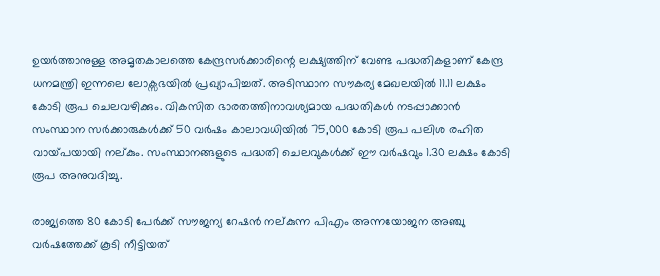ഉയര്‍ത്താനുള്ള അമൃതകാലത്തെ കേന്ദ്രസര്‍ക്കാരിന്റെ ലക്ഷ്യത്തിന് വേണ്ട പദ്ധതികളാണ് കേന്ദ്ര ധനമന്ത്രി ഇന്നലെ ലോക്സഭയില്‍ പ്രഖ്യാപിച്ചത്. അടിസ്ഥാന സൗകര്യ മേഖലയില്‍ 11.11 ലക്ഷം കോടി രൂപ ചെലവഴിക്കും. വികസിത ഭാരതത്തിനാവശ്യമായ പദ്ധതികള്‍ നടപ്പാക്കാന്‍ സംസ്ഥാന സര്‍ക്കാരുകള്‍ക്ക് 50 വര്‍ഷം കാലാവധിയില്‍ 75,000 കോടി രൂപ പലിശ രഹിത വായ്‌പയായി നല്കും. സംസ്ഥാനങ്ങളുടെ പദ്ധതി ചെലവുകള്‍ക്ക് ഈ വര്‍ഷവും 1.30 ലക്ഷം കോടി രൂപ അനുവദിച്ചു.

രാജ്യത്തെ 80 കോടി പേര്‍ക്ക് സൗജന്യ റേഷന്‍ നല്കുന്ന പിഎം അന്നയോജന അഞ്ചു വര്‍ഷത്തേക്ക് കൂടി നീട്ടിയത്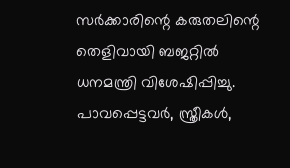സര്‍ക്കാരിന്റെ കരുതലിന്റെ തെളിവായി ബജറ്റില്‍ ധനമന്ത്രി വിശേഷിപ്പിച്ചു. പാവപ്പെട്ടവര്‍, സ്ത്രീകള്‍,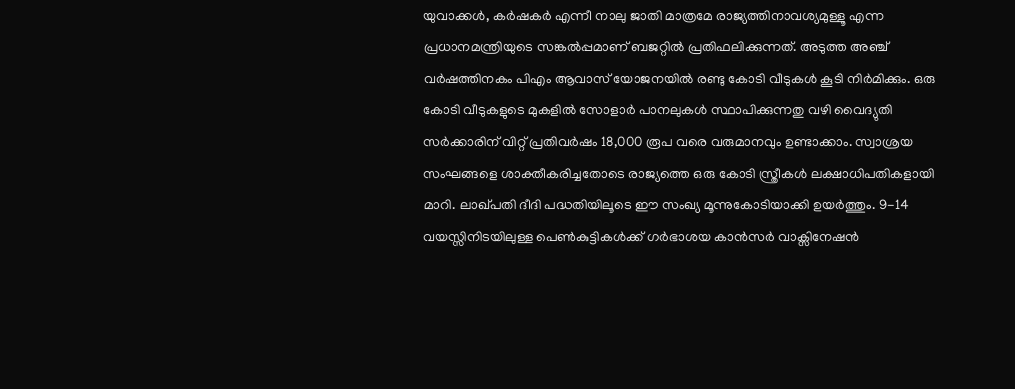യുവാക്കള്‍, കര്‍ഷകര്‍ എന്നീ നാലു ജാതി മാത്രമേ രാജ്യത്തിനാവശ്യമുള്ളൂ എന്ന പ്രധാനമന്ത്രിയുടെ സങ്കല്‍പ്പമാണ് ബജറ്റില്‍ പ്രതിഫലിക്കുന്നത്. അടുത്ത അഞ്ച് വര്‍ഷത്തിനകം പിഎം ആവാസ് യോജനയില്‍ രണ്ടു കോടി വീടുകള്‍ കൂടി നിര്‍മിക്കും. ഒരു കോടി വീടുകളുടെ മുകളില്‍ സോളാര്‍ പാനലുകള്‍ സ്ഥാപിക്കുന്നതു വഴി വൈദ്യുതി സര്‍ക്കാരിന് വിറ്റ് പ്രതിവര്‍ഷം 18,000 രൂപ വരെ വരുമാനവും ഉണ്ടാക്കാം. സ്വാശ്രയ സംഘങ്ങളെ ശാക്തീകരിച്ചതോടെ രാജ്യത്തെ ഒരു കോടി സ്ത്രീകള്‍ ലക്ഷാധിപതികളായി മാറി. ലാഖ്പതി ദീദി പദ്ധതിയിലൂടെ ഈ സംഖ്യ മൂന്നുകോടിയാക്കി ഉയര്‍ത്തും. 9-14 വയസ്സിനിടയിലുള്ള പെണ്‍കുട്ടികള്‍ക്ക് ഗര്‍ഭാശയ കാന്‍സര്‍ വാക്സിനേഷന്‍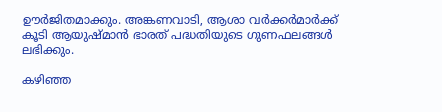ഊര്‍ജിതമാക്കും. അങ്കണവാടി, ആശാ വര്‍ക്കര്‍മാര്‍ക്ക് കൂടി ആയുഷ്മാന്‍ ഭാരത് പദ്ധതിയുടെ ഗുണഫലങ്ങള്‍ ലഭിക്കും.

കഴിഞ്ഞ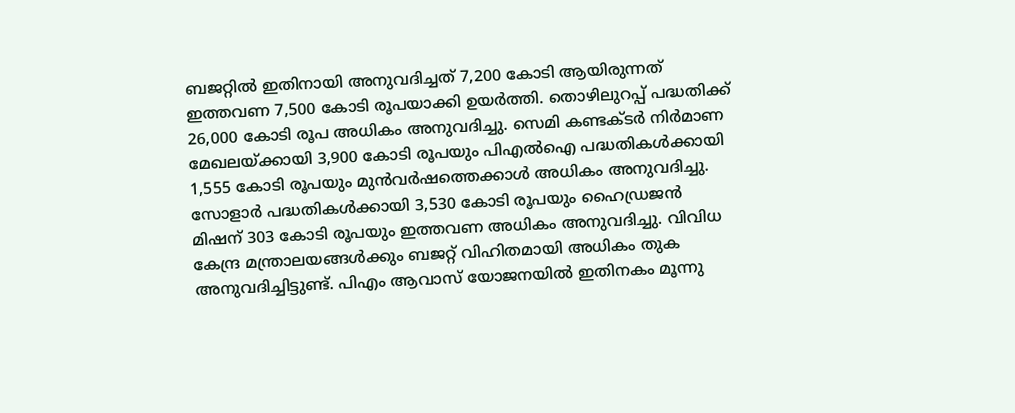ബജറ്റില്‍ ഇതിനായി അനുവദിച്ചത് 7,200 കോടി ആയിരുന്നത് ഇത്തവണ 7,500 കോടി രൂപയാക്കി ഉയര്‍ത്തി. തൊഴിലുറപ്പ് പദ്ധതിക്ക് 26,000 കോടി രൂപ അധികം അനുവദിച്ചു. സെമി കണ്ടക്ടര്‍ നിര്‍മാണ മേഖലയ്‌ക്കായി 3,900 കോടി രൂപയും പിഎല്‍ഐ പദ്ധതികള്‍ക്കായി 1,555 കോടി രൂപയും മുന്‍വര്‍ഷത്തെക്കാള്‍ അധികം അനുവദിച്ചു. സോളാര്‍ പദ്ധതികള്‍ക്കായി 3,530 കോടി രൂപയും ഹൈഡ്രജന്‍ മിഷന് 303 കോടി രൂപയും ഇത്തവണ അധികം അനുവദിച്ചു. വിവിധ കേന്ദ്ര മന്ത്രാലയങ്ങള്‍ക്കും ബജറ്റ് വിഹിതമായി അധികം തുക അനുവദിച്ചിട്ടുണ്ട്. പിഎം ആവാസ് യോജനയില്‍ ഇതിനകം മൂന്നു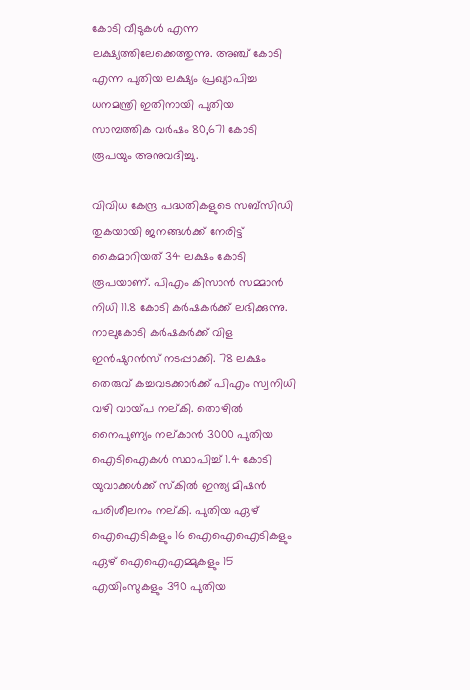കോടി വീടുകള്‍ എന്ന ലക്ഷ്യത്തിലേക്കെത്തുന്നു. അഞ്ച് കോടി എന്ന പുതിയ ലക്ഷ്യം പ്രഖ്യാപിച്ച ധനമന്ത്രി ഇതിനായി പുതിയ സാമ്പത്തിക വര്‍ഷം 80,671 കോടി രൂപയും അനുവദിച്ചു.

വിവിധ കേന്ദ്ര പദ്ധതികളുടെ സബ്സിഡി തുകയായി ജനങ്ങള്‍ക്ക് നേരിട്ട് കൈമാറിയത് 34 ലക്ഷം കോടി രൂപയാണ്. പിഎം കിസാന്‍ സമ്മാന്‍ നിധി 11.8 കോടി കര്‍ഷകര്‍ക്ക് ലഭിക്കുന്നു. നാലുകോടി കര്‍ഷകര്‍ക്ക് വിള ഇന്‍ഷുറന്‍സ് നടപ്പാക്കി. 78 ലക്ഷം തെരുവ് കച്ചവടക്കാര്‍ക്ക് പിഎം സ്വനിധി വഴി വായ്‌പ നല്കി. തൊഴില്‍ നൈപുണ്യം നല്കാന്‍ 3000 പുതിയ ഐടിഐകള്‍ സ്ഥാപിച്ച് 1.4 കോടി യുവാക്കള്‍ക്ക് സ്‌കില്‍ ഇന്ത്യ മിഷന്‍ പരിശീലനം നല്കി. പുതിയ ഏഴ് ഐഐടികളും 16 ഐഐഐടികളും ഏഴ് ഐഐഎമ്മുകളും 15 എയിംസുകളും 390 പുതിയ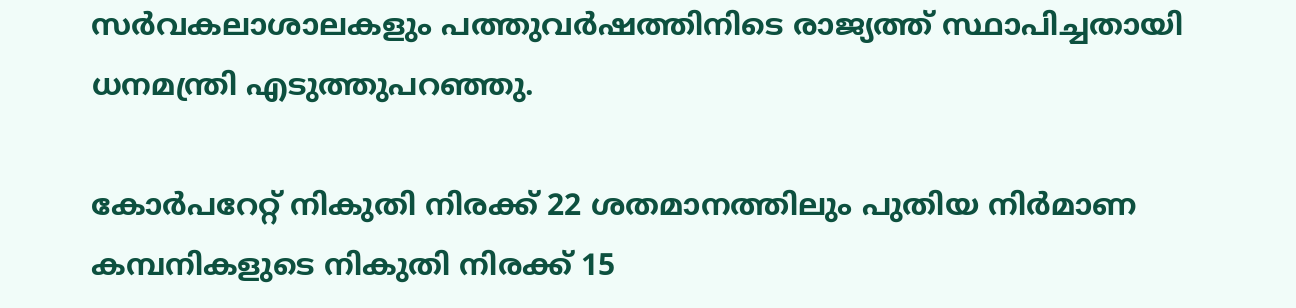സര്‍വകലാശാലകളും പത്തുവര്‍ഷത്തിനിടെ രാജ്യത്ത് സ്ഥാപിച്ചതായി ധനമന്ത്രി എടുത്തുപറഞ്ഞു.

കോര്‍പറേറ്റ് നികുതി നിരക്ക് 22 ശതമാനത്തിലും പുതിയ നിര്‍മാണ കമ്പനികളുടെ നികുതി നിരക്ക് 15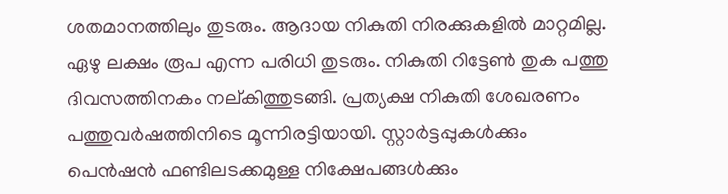ശതമാനത്തിലും തുടരും. ആദായ നികുതി നിരക്കുകളില്‍ മാറ്റമില്ല. ഏഴു ലക്ഷം രൂപ എന്ന പരിധി തുടരും. നികുതി റിട്ടേണ്‍ തുക പത്തു ദിവസത്തിനകം നല്കിത്തുടങ്ങി. പ്രത്യക്ഷ നികുതി ശേഖരണം പത്തുവര്‍ഷത്തിനിടെ മൂന്നിരട്ടിയായി. സ്റ്റാര്‍ട്ടപ്പുകള്‍ക്കും പെന്‍ഷന്‍ ഫണ്ടിലടക്കമുള്ള നിക്ഷേപങ്ങള്‍ക്കും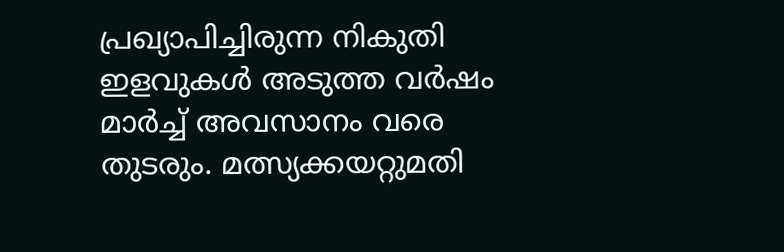പ്രഖ്യാപിച്ചിരുന്ന നികുതി ഇളവുകള്‍ അടുത്ത വര്‍ഷം മാര്‍ച്ച് അവസാനം വരെ തുടരും. മത്സ്യക്കയറ്റുമതി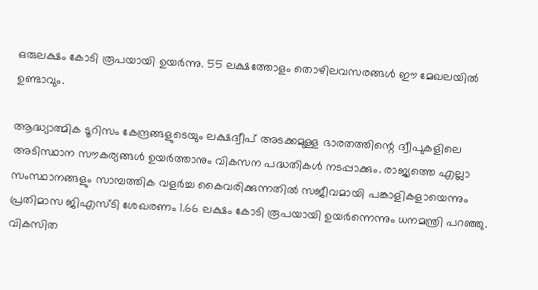ഒരുലക്ഷം കോടി രൂപയായി ഉയര്‍ന്നു. 55 ലക്ഷത്തോളം തൊഴിലവസരങ്ങള്‍ ഈ മേഖലയില്‍ ഉണ്ടാവും.

ആദ്ധ്യാത്മിക ടൂറിസം കേന്ദ്രങ്ങളുടെയും ലക്ഷദ്വീപ് അടക്കമുള്ള ഭാരതത്തിന്റെ ദ്വീപുകളിലെ അടിസ്ഥാന സൗകര്യങ്ങള്‍ ഉയര്‍ത്താനും വികസന പദ്ധതികള്‍ നടപ്പാക്കും. രാജ്യത്തെ എല്ലാ സംസ്ഥാനങ്ങളും സാമ്പത്തിക വളര്‍ച്ച കൈവരിക്കുന്നതില്‍ സജീവമായി പങ്കാളികളായെന്നും പ്രതിമാസ ജിഎസ്ടി ശേഖരണം 1.66 ലക്ഷം കോടി രൂപയായി ഉയര്‍ന്നെന്നും ധനമന്ത്രി പറഞ്ഞു. വികസിത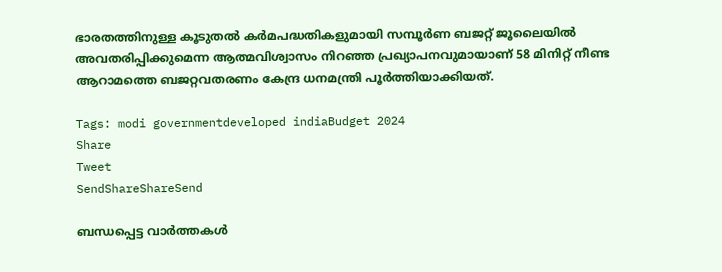ഭാരതത്തിനുള്ള കൂടുതല്‍ കര്‍മപദ്ധതികളുമായി സമ്പൂര്‍ണ ബജറ്റ് ജൂലൈയില്‍ അവതരിപ്പിക്കുമെന്ന ആത്മവിശ്വാസം നിറഞ്ഞ പ്രഖ്യാപനവുമായാണ് 58 മിനിറ്റ് നീണ്ട ആറാമത്തെ ബജറ്റവതരണം കേന്ദ്ര ധനമന്ത്രി പൂര്‍ത്തിയാക്കിയത്.

Tags: modi governmentdeveloped indiaBudget 2024
Share
Tweet
SendShareShareSend

ബന്ധപ്പെട്ട വാര്‍ത്തകള്‍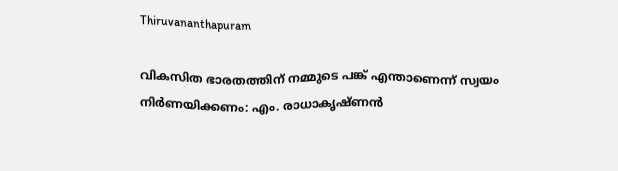Thiruvananthapuram

വികസിത ഭാരതത്തിന് നമ്മുടെ പങ്ക് എന്താണെന്ന് സ്വയം നിര്‍ണയിക്കണം: എം. രാധാകൃഷ്ണന്‍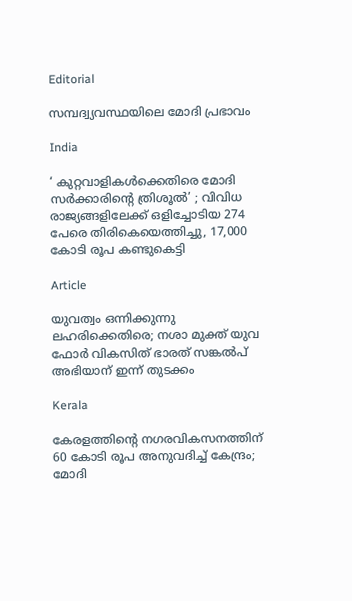Editorial

സമ്പദ്വ്യവസ്ഥയിലെ മോദി പ്രഭാവം

India

‘ കുറ്റവാളികൾക്കെതിരെ മോദി സർക്കാരിന്റെ ത്രിശൂൽ’ ; വിവിധ രാജ്യങ്ങളിലേക്ക് ഒളിച്ചോടിയ 274 പേരെ തിരികെയെത്തിച്ചു, 17,000 കോടി രൂപ കണ്ടുകെട്ടി

Article

യുവത്വം ഒന്നിക്കുന്നു ലഹരിക്കെതിരെ; നശാ മുക്ത് യുവ ഫോര്‍ വികസിത് ഭാരത് സങ്കല്‍പ് അഭിയാന് ഇന്ന് തുടക്കം

Kerala

കേരളത്തിന്റെ നഗരവികസനത്തിന് 60 കോടി രൂപ അനുവദിച്ച് കേന്ദ്രം; മോദി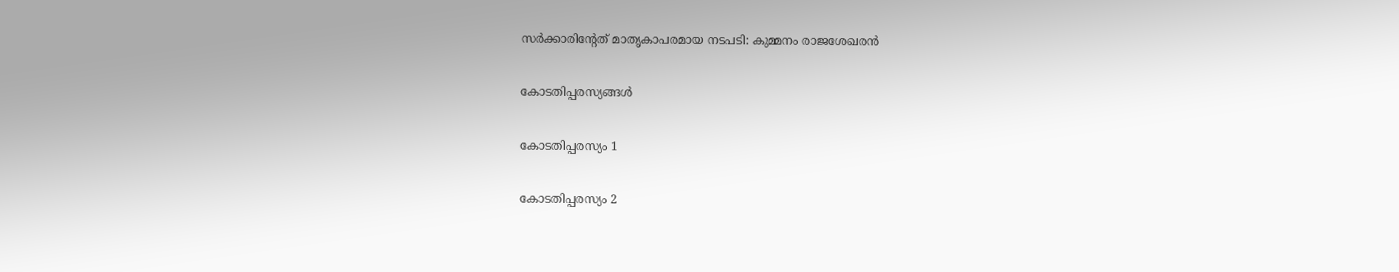സർക്കാരിന്റേത് മാതൃകാപരമായ നടപടി: കുമ്മനം രാജശേഖരൻ

കോടതിപ്പരസ്യങ്ങള്‍

കോടതിപ്പരസ്യം 1

കോടതിപ്പരസ്യം 2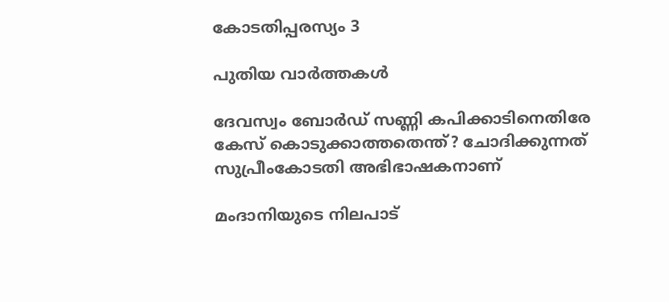കോടതിപ്പരസ്യം 3

പുതിയ വാര്‍ത്തകള്‍

ദേവസ്വം ബോർഡ് സണ്ണി കപിക്കാടിനെതിരേ കേസ് കൊടുക്കാത്തതെന്ത്? ചോദിക്കുന്നത് സുപ്രീംകോടതി അഭിഭാഷകനാണ്

മംദാനിയുടെ നിലപാട്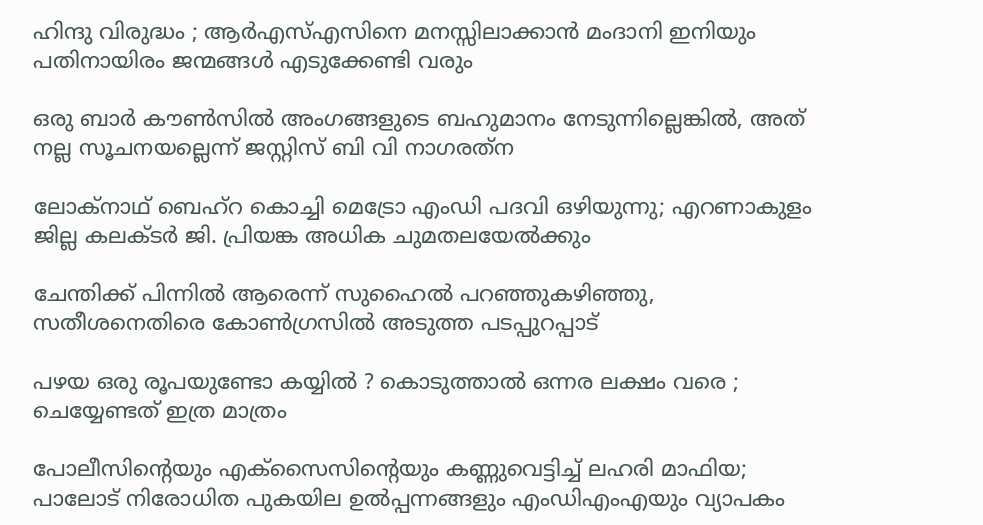ഹിന്ദു വിരുദ്ധം ; ആർ‌എസ്‌എസിനെ മനസ്സിലാക്കാൻ മംദാനി ഇനിയും പതിനായിരം ജന്മങ്ങൾ എടുക്കേണ്ടി വരും

ഒരു ബാര്‍ കൗണ്‍സില്‍ അംഗങ്ങളുടെ ബഹുമാനം നേടുന്നില്ലെങ്കില്‍, അത് നല്ല സൂചനയല്ലെന്ന് ജസ്റ്റിസ് ബി വി നാഗരത്‌ന

ലോക്‌നാഥ് ബെഹ്‌റ കൊച്ചി മെട്രോ എംഡി പദവി ഒഴിയുന്നു; എറണാകുളം ജില്ല കലക്ടർ ജി. പ്രിയങ്ക അധിക ചുമതലയേൽക്കും

ചേന്തിക്ക് പിന്നില്‍ ആരെന്ന് സുഹൈല്‍ പറഞ്ഞുകഴിഞ്ഞു, സതീശനെതിരെ കോണ്‍ഗ്രസില്‍ അടുത്ത പടപ്പുറപ്പാട്

പഴയ ഒരു രൂപയുണ്ടോ കയ്യിൽ ? കൊടുത്താൽ ഒന്നര ലക്ഷം വരെ ; ചെയ്യേണ്ടത് ഇത്ര മാത്രം

പോലീസിന്റെയും എക്‌സൈസിന്റെയും കണ്ണുവെട്ടിച്ച് ലഹരി മാഫിയ; പാലോട് നിരോധിത പുകയില ഉല്‍പ്പന്നങ്ങളും എംഡിഎംഎയും വ്യാപകം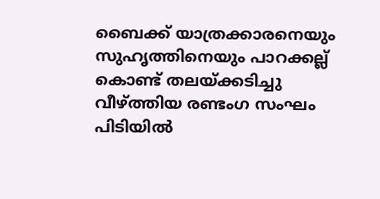ബൈക്ക് യാത്രക്കാരനെയും സുഹൃത്തിനെയും പാറക്കല്ല് കൊണ്ട് തലയ്‌ക്കടിച്ചു വീഴ്‌ത്തിയ രണ്ടംഗ സംഘം പിടിയില്‍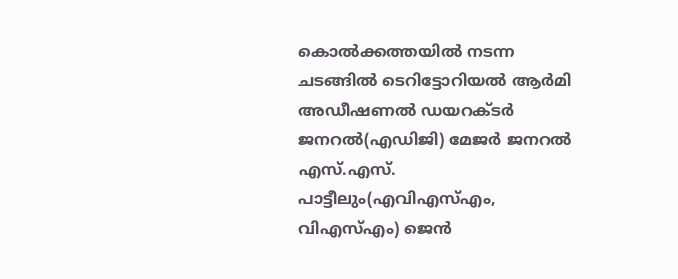കൊല്‍ക്കത്തയില്‍ നടന്ന ചടങ്ങില്‍ ടെറിട്ടോറിയല്‍ ആര്‍മി അഡീഷണല്‍ ഡയറക്ടര്‍ ജനറല്‍(എഡിജി) മേജര്‍ ജനറല്‍ എസ്.എസ്. പാട്ടീലും(എവിഎസ്എം, വിഎസ്എം) ജെന്‍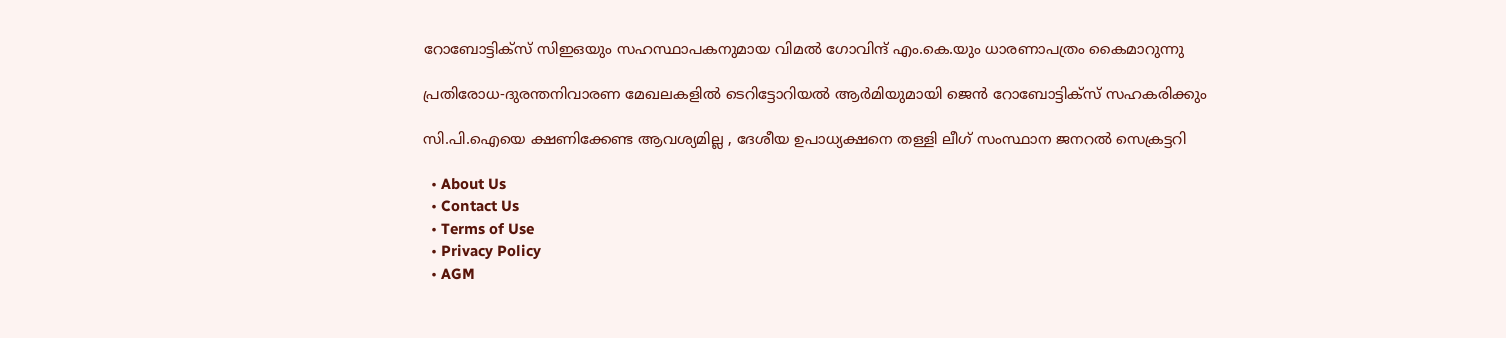റോബോട്ടിക്‌സ് സിഇഒയും സഹസ്ഥാപകനുമായ വിമല്‍ ഗോവിന്ദ് എം.കെ.യും ധാരണാപത്രം കൈമാറുന്നു

പ്രതിരോധ-ദുരന്തനിവാരണ മേഖലകളില്‍ ടെറിട്ടോറിയല്‍ ആര്‍മിയുമായി ജെന്‍ റോബോട്ടിക്‌സ് സഹകരിക്കും

സി.പി.ഐയെ ക്ഷണിക്കേണ്ട ആവശ്യമില്ല , ദേശീയ ഉപാധ്യക്ഷനെ തള്ളി ലീഗ് സംസ്ഥാന ജനറല്‍ സെക്രട്ടറി

  • About Us
  • Contact Us
  • Terms of Use
  • Privacy Policy
  • AGM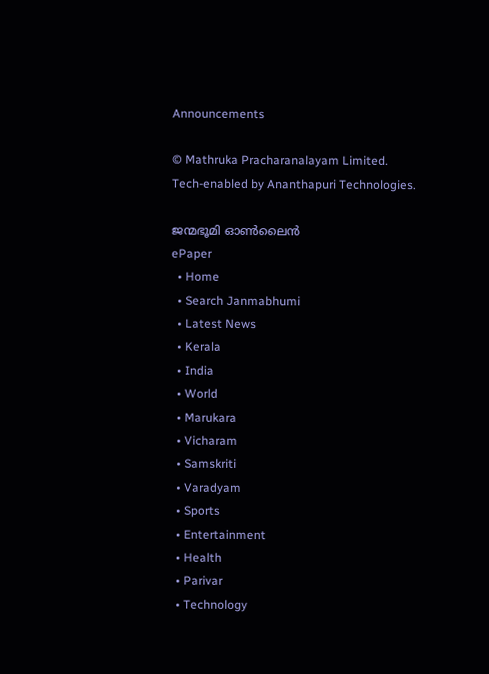Announcements

© Mathruka Pracharanalayam Limited.
Tech-enabled by Ananthapuri Technologies.

ജന്മഭൂമി ഓണ്‍ലൈന്‍
ePaper
  • Home
  • Search Janmabhumi
  • Latest News
  • Kerala
  • India
  • World
  • Marukara
  • Vicharam
  • Samskriti
  • Varadyam
  • Sports
  • Entertainment
  • Health
  • Parivar
  • Technology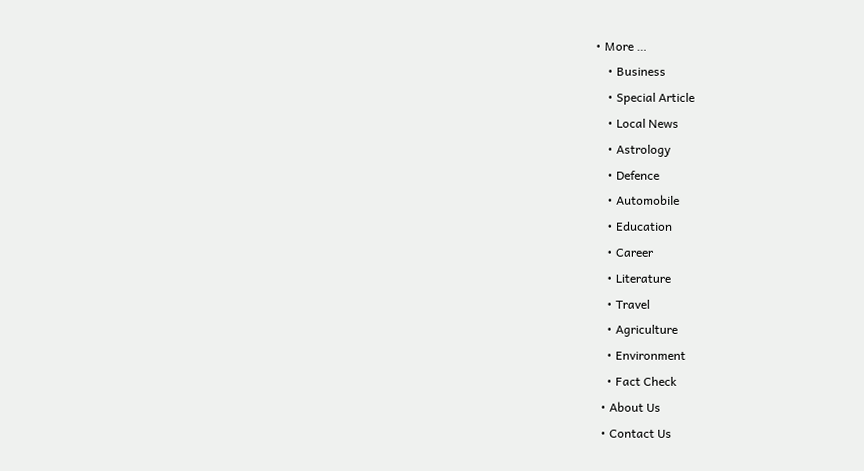• More …
    • Business
    • Special Article
    • Local News
    • Astrology
    • Defence
    • Automobile
    • Education
    • Career
    • Literature
    • Travel
    • Agriculture
    • Environment
    • Fact Check
  • About Us
  • Contact Us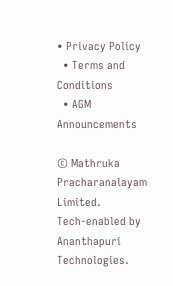• Privacy Policy
  • Terms and Conditions
  • AGM Announcements

© Mathruka Pracharanalayam Limited.
Tech-enabled by Ananthapuri Technologies.